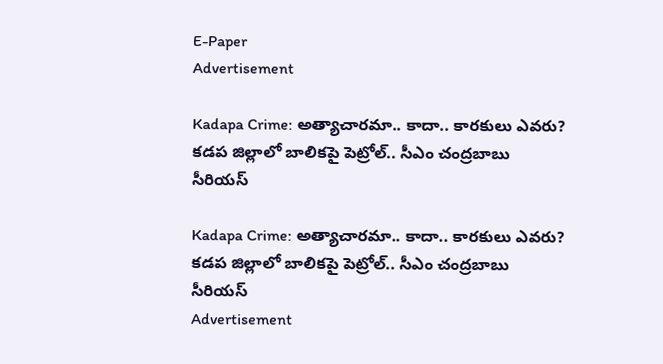E-Paper
Advertisement

Kadapa Crime: అత్యాచారమా.. కాదా.. కారకులు ఎవరు? కడప జిల్లాలో బాలికపై పెట్రోల్.. సీఎం చంద్రబాబు సీరియస్

Kadapa Crime: అత్యాచారమా.. కాదా.. కారకులు ఎవరు? కడప జిల్లాలో బాలికపై పెట్రోల్.. సీఎం చంద్రబాబు సీరియస్
Advertisement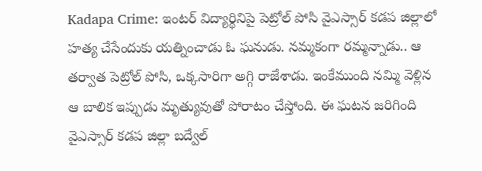Kadapa Crime: ఇంటర్ విద్యార్థినిపై పెట్రోల్ పోసి వైఎస్సార్‌ కడప జిల్లాలో హత్య చేసేందుకు యత్నించాడు ఓ ఘనుడు. నమ్మకంగా రమ్మన్నాడు.. ఆ తర్వాత పెట్రోల్ పోసి, ఒక్కసారిగా అగ్గి రాజేశాడు. ఇంకేముంది నమ్మి వెళ్లిన ఆ బాలిక ఇప్పుడు మృత్యువుతో పోరాటం చేస్తోంది. ఈ ఘటన జరిగింది వైఎస్సార్ కడప జిల్లా బద్వేల్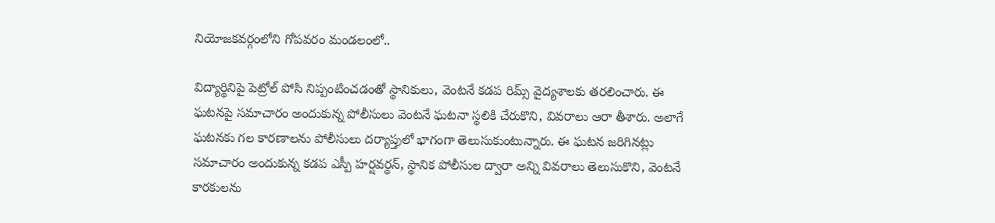నియోజకవర్గంలోని గోపవరం మండలంలో..

విద్యార్థినిపై పెట్రోల్ పోసి నిప్పంటించడంతో స్థానికులు, వెంటనే కడప రిమ్స్ వైద్యశాలకు తరలించారు. ఈ ఘటనపై సమాచారం అందుకున్న పోలీసులు వెంటనే ఘటనా స్థలికి చేరుకొని, వివరాలు ఆరా తీశారు. అలాగే ఘటనకు గల కారణాలను పోలీసులు దర్యాప్తులో భాగంగా తెలుసుకుంటున్నారు. ఈ ఘటన జరిగినట్లు సమాచారం అందుకున్న కడప ఎస్పీ హర్షవర్ధన్, స్థానిక పోలీసుల ద్వారా అన్ని వివరాలు తెలుసుకొని, వెంటనే కారకులను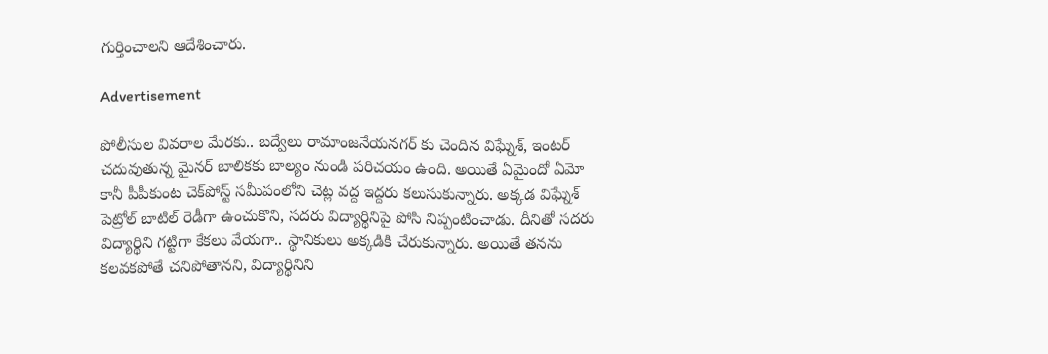గుర్తించాలని ఆదేశించారు.

Advertisement

పోలీసుల వివరాల మేరకు.. బద్వేలు రామాంజనేయనగర్ కు చెందిన విఘ్నేశ్, ఇంటర్ చదువుతున్న మైనర్ బాలికకు బాల్యం నుండి పరిచయం ఉంది. అయితే ఏమైందో ఏమో కానీ పీపీకుంట చెక్‌పోస్ట్‌ సమీపంలోని చెట్ల వద్ద ఇద్దరు కలుసుకున్నారు. అక్కడ విఘ్నేశ్ పెట్రోల్ బాటిల్ రెడీగా ఉంచుకొని, సదరు విద్యార్థినిపై పోసి నిప్పంటించాడు. దీనితో సదరు విద్యార్థిని గట్టిగా కేకలు వేయగా.. స్థానికులు అక్కడికి చేరుకున్నారు. అయితే తనను కలవకపోతే చనిపోతానని, విద్యార్థినిని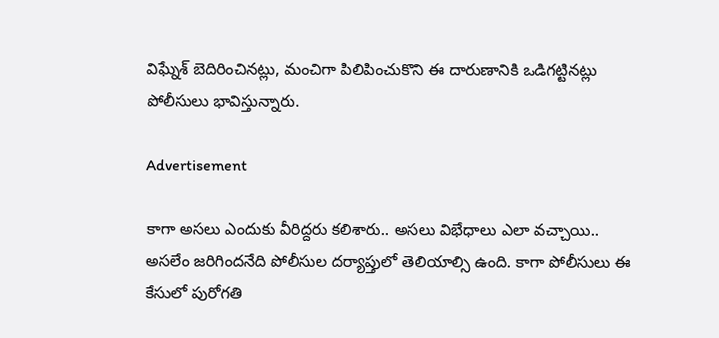విఘ్నేశ్ బెదిరించినట్లు, మంచిగా పిలిపించుకొని ఈ దారుణానికి ఒడిగట్టినట్లు పోలీసులు భావిస్తున్నారు.

Advertisement

కాగా అసలు ఎందుకు వీరిద్దరు కలిశారు.. అసలు విభేధాలు ఎలా వచ్చాయి.. అసలేం జరిగిందనేది పోలీసుల దర్యాప్తులో తెలియాల్సి ఉంది. కాగా పోలీసులు ఈ కేసులో పురోగతి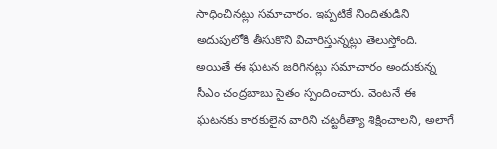సాధించినట్లు సమాచారం. ఇప్పటికే నిందితుడిని అదుపులోకి తీసుకొని విచారిస్తున్నట్లు తెలుస్తోంది. అయితే ఈ ఘటన జరిగినట్లు సమాచారం అందుకున్న సీఎం చంద్రబాబు సైతం స్పందించారు. వెంటనే ఈ ఘటనకు కారకులైన వారిని చట్టరీత్యా శిక్షించాలని, అలాగే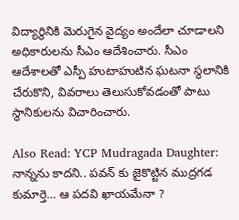విద్యార్థినికి మెరుగైన వైద్యం అందేలా చూడాలని అధికారులను సీఎం ఆదేశించారు. సీఎం ఆదేశాలతో ఎస్పీ హుటాహుటిన ఘటనా స్థలానికి చేరుకొని, వివరాలు తెలుసుకోవడంతో పాటు స్థానికులను విచారించారు.

Also Read: YCP Mudragada Daughter: నాన్నను కాదని.. పవన్ కు జైకొట్టిన ముద్రగడ కుమార్తె… ఆ పదవి ఖాయమేనా ?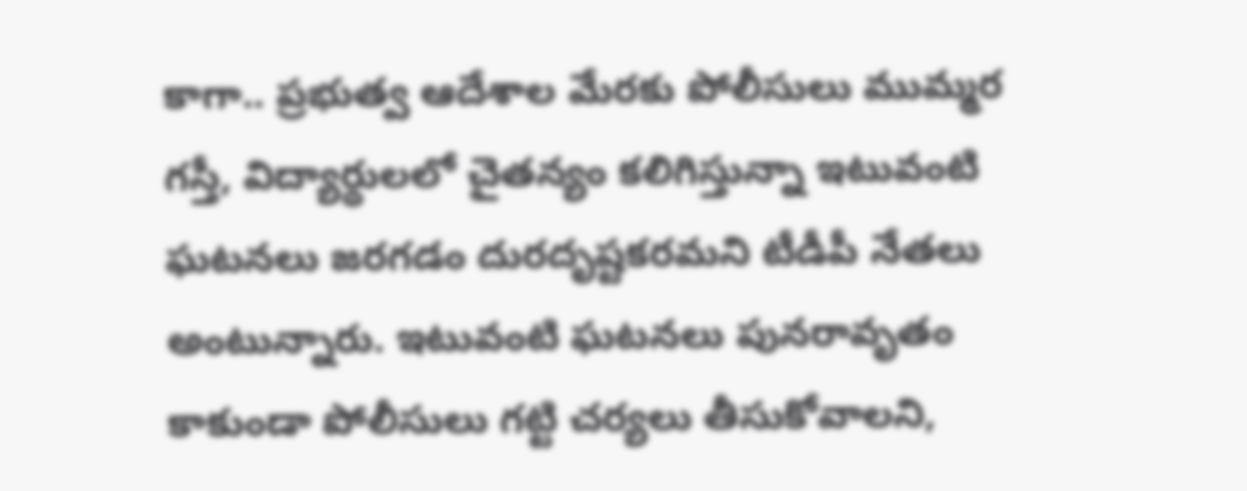కాగా.. ప్రభుత్వ ఆదేశాల మేరకు పోలీసులు ముమ్మర గస్తీ, విద్యార్థులలో చైతన్యం కలిగిస్తున్నా ఇటువంటి ఘటనలు జరగడం దురదృష్టకరమని టీడీపీ నేతలు అంటున్నారు. ఇటువంటి ఘటనలు పునరావృతం కాకుండా పోలీసులు గట్టి చర్యలు తీసుకోవాలని,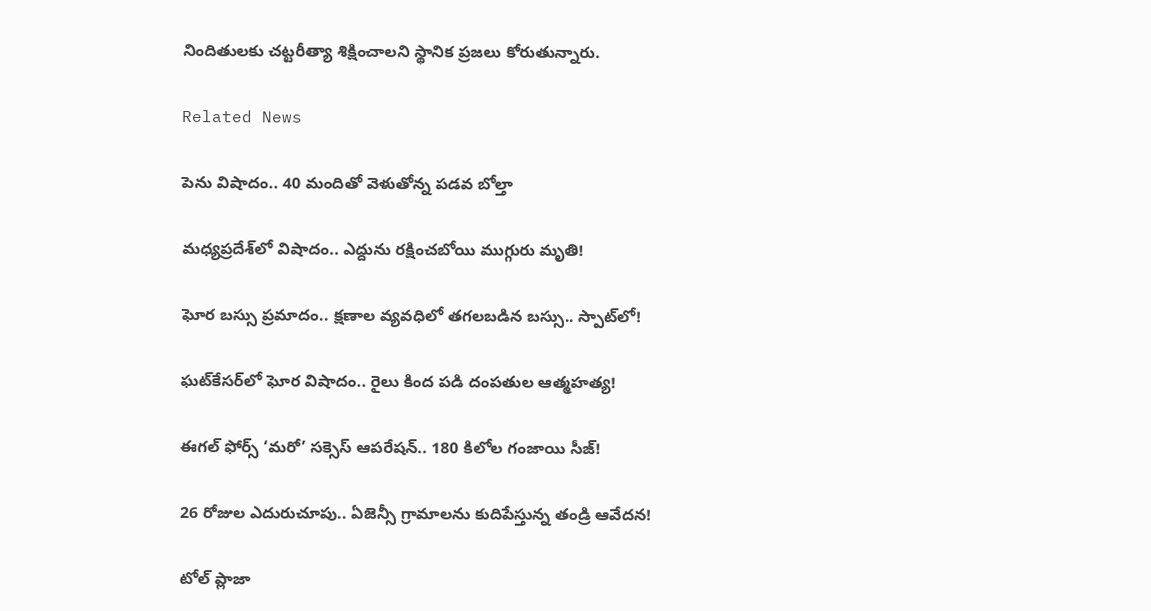నిందితులకు చట్టరీత్యా శిక్షించాలని స్థానిక ప్రజలు కోరుతున్నారు.

Related News

పెను విషాదం.. 40 మందితో వెళుతోన్న ప‌డ‌వ బోల్తా

మధ్యప్రదేశ్‌లో విషాదం.. ఎద్దును రక్షించబోయి ముగ్గురు మృతి!

ఘోర బస్సు ప్రమాదం.. క్షణాల వ్యవధిలో తగలబడిన బస్సు.. స్పాట్‌లో!

ఘట్‌కేసర్‌లో ఘోర విషాదం.. రైలు కింద పడి దంపతుల ఆత్మహత్య!

ఈగల్ ఫోర్స్ ‘మరో’ సక్సెస్ ఆపరేషన్.. 180 కిలోల గంజాయి సీజ్!

26 రోజుల ఎదురుచూపు.. ఏజెన్సీ గ్రామాలను కుదిపేస్తున్న తండ్రి ఆవేదన!

టోల్ ప్లాజా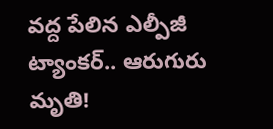వద్ద పేలిన ఎల్పీజీ ట్యాంకర్.. ఆరుగురు మృతి!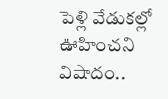పెళ్లి వేడుకల్లో ఊహించని విషాదం..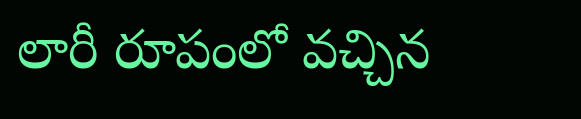లారీ రూపంలో వచ్చిన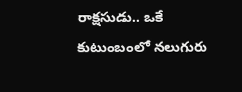రాక్షసుడు.. ఒకే కుటుంబంలో నలుగురు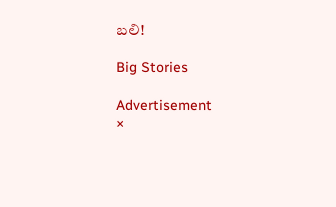బలి!

Big Stories

Advertisement
×